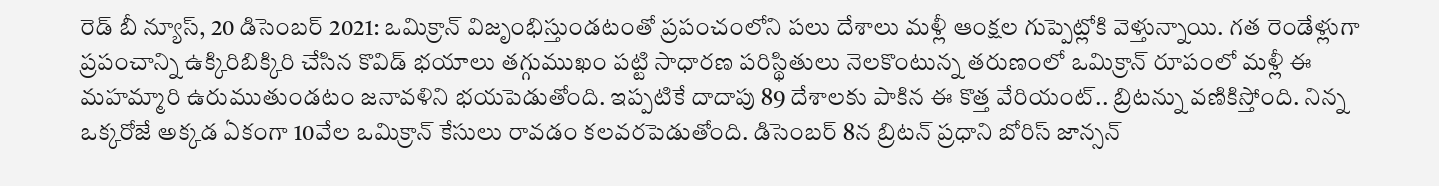రెడ్ బీ న్యూస్, 20 డిసెంబర్ 2021: ఒమిక్రాన్ విజృంభిస్తుండటంతో ప్రపంచంలోని పలు దేశాలు మళ్లీ ఆంక్షల గుప్పెట్లోకి వెళ్తున్నాయి. గత రెండేళ్లుగా ప్రపంచాన్ని ఉక్కిరిబిక్కిరి చేసిన కొవిడ్ భయాలు తగ్గుముఖం పట్టి సాధారణ పరిస్థితులు నెలకొంటున్న తరుణంలో ఒమిక్రాన్ రూపంలో మళ్లీ ఈ మహమ్మారి ఉరుముతుండటం జనావళిని భయపెడుతోంది. ఇప్పటికే దాదాపు 89 దేశాలకు పాకిన ఈ కొత్త వేరియంట్.. బ్రిటన్ను వణికిస్తోంది. నిన్న ఒక్కరోజే అక్కడ ఏకంగా 10వేల ఒమిక్రాన్ కేసులు రావడం కలవరపెడుతోంది. డిసెంబర్ 8న బ్రిటన్ ప్రధాని బోరిస్ జాన్సన్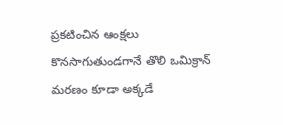ప్రకటించిన ఆంక్షలు కొనసాగుతుండగానే తొలి ఒమిక్రాన్ మరణం కూడా అక్కడే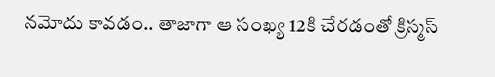నమోదు కావడం.. తాజాగా ఆ సంఖ్య 12కి చేరడంతో క్రిస్మస్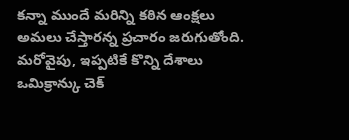కన్నా ముందే మరిన్ని కఠిన ఆంక్షలు అమలు చేస్తారన్న ప్రచారం జరుగుతోంది. మరోవైపు, ఇప్పటికే కొన్ని దేశాలు ఒమిక్రాన్కు చెక్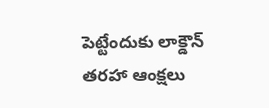పెట్టేందుకు లాక్డౌన్ తరహా ఆంక్షలు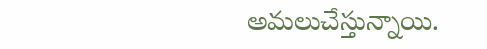అమలుచేస్తున్నాయి.